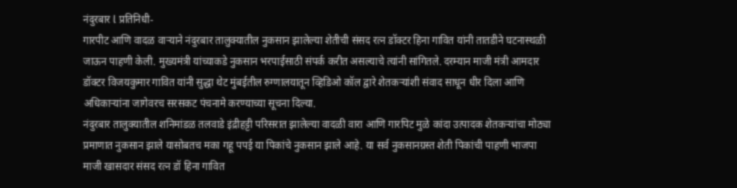नंदुरबार l प्रतिनिधी-
गारपीट आणि वादळ वाऱ्याने नंदुरबार तालुक्यातील नुकसान झालेल्या शेतीची संसद रत्न डॉक्टर हिना गावित यांनी तातडीने घटनास्थळी जाऊन पाहणी केली. मुख्यमंत्री यांच्याकडे नुकसान भरपाईसाठी संपर्क करीत असल्याचे त्यांनी सांगितले. दरम्यान माजी मंत्री आमदार डॉक्टर विजयकुमार गावित यांनी सुद्धा थेट मुंबईतील रुग्णालयातून व्हिडिओ कॉल द्वारे शेतकऱ्यांशी संवाद साधून धीर दिला आणि अधिकाऱ्यांना जागेवरच सरसकट पंचनामे करण्याच्या सूचना दिल्या.
नंदुरबार तालुक्यातील शनिमांडळ तलवाडे इंद्रीहट्टी परिसरात झालेल्या वादळी वारा आणि गारपिट मुळे कांदा उत्पादक शेतकऱ्यांचा मोठ्या प्रमाणात नुकसान झाले यासोबतच मका गहू पपई या पिकांचे नुकसान झाले आहे. या सर्व नुकसानग्रस्त शेती पिकांची पाहणी भाजपा माजी खासदार संसद रत्न डॉ हिना गावित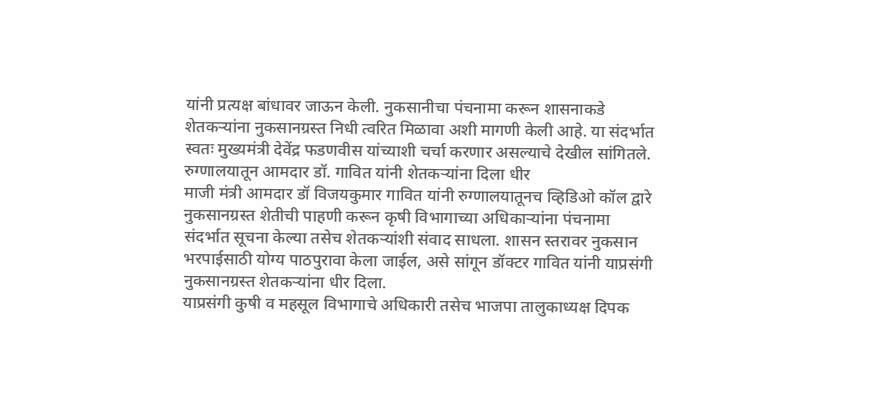यांनी प्रत्यक्ष बांधावर जाऊन केली. नुकसानीचा पंचनामा करून शासनाकडे शेतकऱ्यांना नुकसानग्रस्त निधी त्वरित मिळावा अशी मागणी केली आहे. या संदर्भात स्वतः मुख्यमंत्री देवेंद्र फडणवीस यांच्याशी चर्चा करणार असल्याचे देखील सांगितले.
रुग्णालयातून आमदार डॉ. गावित यांनी शेतकऱ्यांना दिला धीर
माजी मंत्री आमदार डॉ विजयकुमार गावित यांनी रुग्णालयातूनच व्हिडिओ कॉल द्वारे नुकसानग्रस्त शेतीची पाहणी करून कृषी विभागाच्या अधिकाऱ्यांना पंचनामा संदर्भात सूचना केल्या तसेच शेतकऱ्यांशी संवाद साधला. शासन स्तरावर नुकसान भरपाईसाठी योग्य पाठपुरावा केला जाईल, असे सांगून डॉक्टर गावित यांनी याप्रसंगी नुकसानग्रस्त शेतकऱ्यांना धीर दिला.
याप्रसंगी कुषी व महसूल विभागाचे अधिकारी तसेच भाजपा तालुकाध्यक्ष दिपक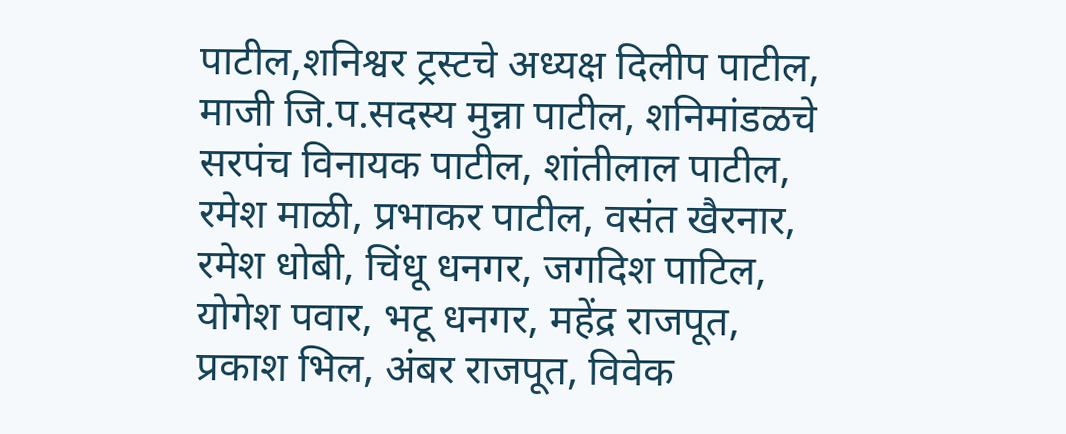पाटील,शनिश्वर ट्रस्टचे अध्यक्ष दिलीप पाटील, माजी जि.प.सदस्य मुन्ना पाटील, शनिमांडळचे सरपंच विनायक पाटील, शांतीलाल पाटील, रमेश माळी, प्रभाकर पाटील, वसंत खैरनार, रमेश धोबी, चिंधू धनगर, जगदिश पाटिल, योगेश पवार, भटू धनगर, महेंद्र राजपूत, प्रकाश भिल, अंबर राजपूत, विवेक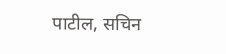पाटील, सचिन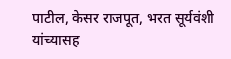पाटील, केसर राजपूत, भरत सूर्यवंशी यांच्यासह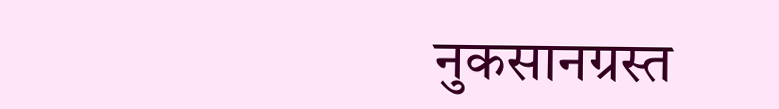नुकसानग्रस्त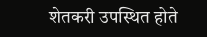शेतकरी उपस्थित होते